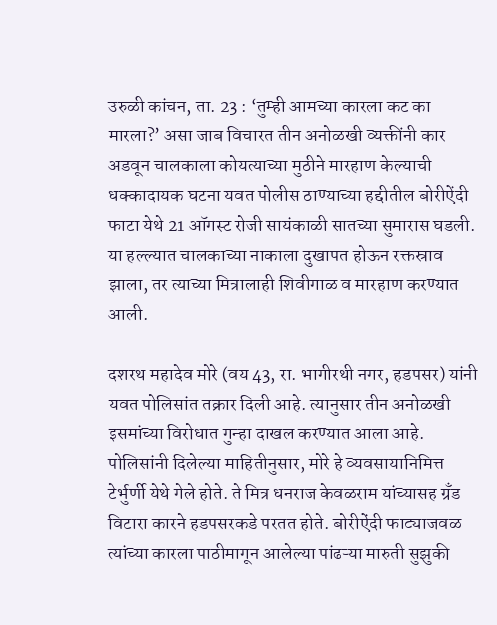उरुळी कांचन, ता. 23 : ‘तुम्ही आमच्या कारला कट का मारला?’ असा जाब विचारत तीन अनोळखी व्यक्तींनी कार अडवून चालकाला कोयत्याच्या मुठीने मारहाण केल्याची धक्कादायक घटना यवत पोलीस ठाण्याच्या हद्दीतील बोरीऐंदी फाटा येथे 21 ऑगस्ट रोजी सायंकाळी सातच्या सुमारास घडली. या हल्ल्यात चालकाच्या नाकाला दुखापत होऊन रक्तस्राव झाला, तर त्याच्या मित्रालाही शिवीगाळ व मारहाण करण्यात आली.

दशरथ महादेव मोरे (वय 43, रा. भागीरथी नगर, हडपसर) यांनी यवत पोलिसांत तक्रार दिली आहे. त्यानुसार तीन अनोळखी इसमांच्या विरोधात गुन्हा दाखल करण्यात आला आहे. पोलिसांनी दिलेल्या माहितीनुसार, मोरे हे व्यवसायानिमित्त टेर्भुर्णी येथे गेले होते. ते मित्र धनराज केवळराम यांच्यासह ग्रँड विटारा कारने हडपसरकडे परतत होते. बोरीऐंदी फाट्याजवळ त्यांच्या कारला पाठीमागून आलेल्या पांढऱ्या मारुती सुझुकी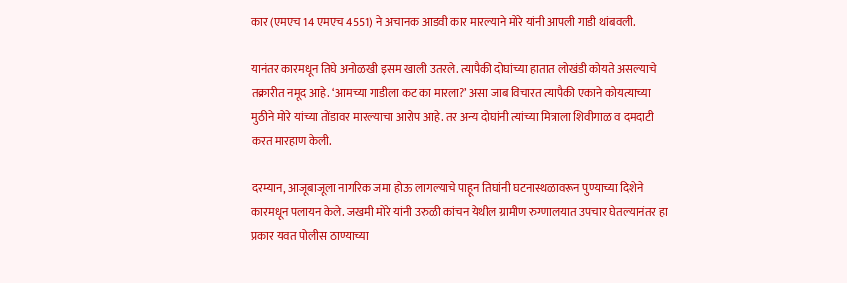कार (एमएच 14 एमएच 4551) ने अचानक आडवी कार मारल्याने मोरे यांनी आपली गाडी थांबवली.

यानंतर कारमधून तिघे अनोळखी इसम खाली उतरले. त्यापैकी दोघांच्या हातात लोखंडी कोयते असल्याचे तक्रारीत नमूद आहे. ‘आमच्या गाडीला कट का मारला?’ असा जाब विचारत त्यापैकी एकाने कोयत्याच्या मुठीने मोरे यांच्या तोंडावर मारल्याचा आरोप आहे. तर अन्य दोघांनी त्यांच्या मित्राला शिवीगाळ व दमदाटी करत मारहाण केली.

दरम्यान, आजूबाजूला नागरिक जमा होऊ लागल्याचे पाहून तिघांनी घटनास्थळावरून पुण्याच्या दिशेने कारमधून पलायन केले. जखमी मोरे यांनी उरुळी कांचन येथील ग्रामीण रुग्णालयात उपचार घेतल्यानंतर हा प्रकार यवत पोलीस ठाण्याच्या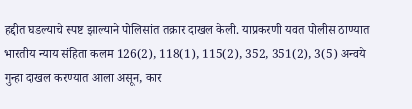हद्दीत घडल्याचे स्पष्ट झाल्याने पोलिसांत तक्रार दाखल केली. याप्रकरणी यवत पोलीस ठाण्यात भारतीय न्याय संहिता कलम 126(2), 118(1), 115(2), 352, 351(2), 3(5) अन्वये गुन्हा दाखल करण्यात आला असून, कार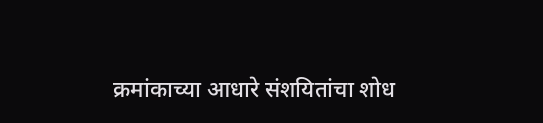क्रमांकाच्या आधारे संशयितांचा शोध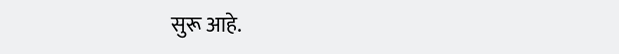सुरू आहे.